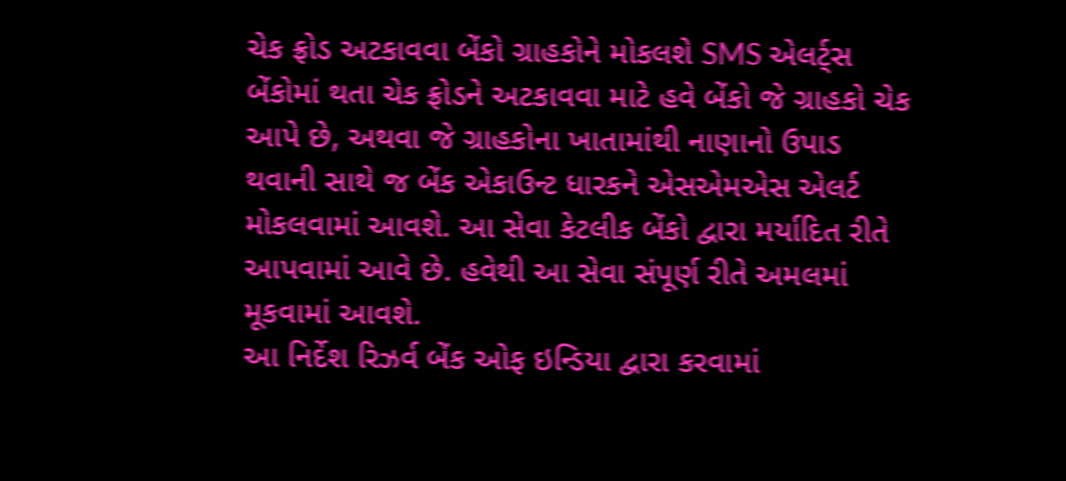ચેક ફ્રોડ અટકાવવા બેંકો ગ્રાહકોને મોકલશે SMS એલર્ટ્સ
બેંકોમાં થતા ચેક ફ્રોડને અટકાવવા માટે હવે બેંકો જે ગ્રાહકો ચેક આપે છે, અથવા જે ગ્રાહકોના ખાતામાંથી નાણાનો ઉપાડ થવાની સાથે જ બેંક એકાઉન્ટ ધારકને એસએમએસ એલર્ટ મોકલવામાં આવશે. આ સેવા કેટલીક બેંકો દ્વારા મર્યાદિત રીતે આપવામાં આવે છે. હવેથી આ સેવા સંપૂર્ણ રીતે અમલમાં મૂકવામાં આવશે.
આ નિર્દેશ રિઝર્વ બેંક ઓફ ઇન્ડિયા દ્વારા કરવામાં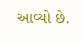આવ્યો છે.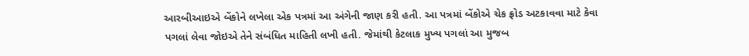આરબીઆઇએ બેંકોને લખેલા એક પત્રમાં આ અંગેની જાણ કરી હતી. આ પત્રમાં બેંકોએ ચેક ફ્રોડ અટકાવવા માટે કેવા પગલાં લેવા જોઇએ તેને સંબંધિત માહિતી લખી હતી. જેમાંથી કેટલાક મુખ્ય પગલાં આ મુજબ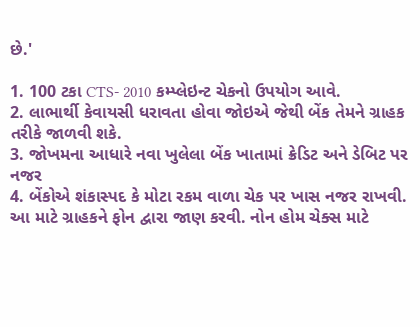છે.'

1. 100 ટકા CTS- 2010 કમ્પ્લેઇન્ટ ચેકનો ઉપયોગ આવે.
2. લાભાર્થી કેવાયસી ધરાવતા હોવા જોઇએ જેથી બેંક તેમને ગ્રાહક તરીકે જાળવી શકે.
3. જોખમના આધારે નવા ખુલેલા બેંક ખાતામાં ક્રેડિટ અને ડેબિટ પર નજર
4. બેંકોએ શંકાસ્પદ કે મોટા રકમ વાળા ચેક પર ખાસ નજર રાખવી. આ માટે ગ્રાહકને ફોન દ્વારા જાણ કરવી. નોન હોમ ચેક્સ માટે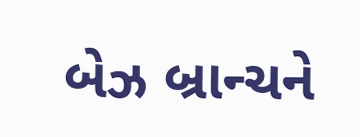બેઝ બ્રાન્ચને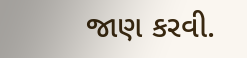જાણ કરવી.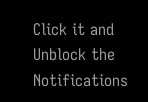Click it and Unblock the Notifications